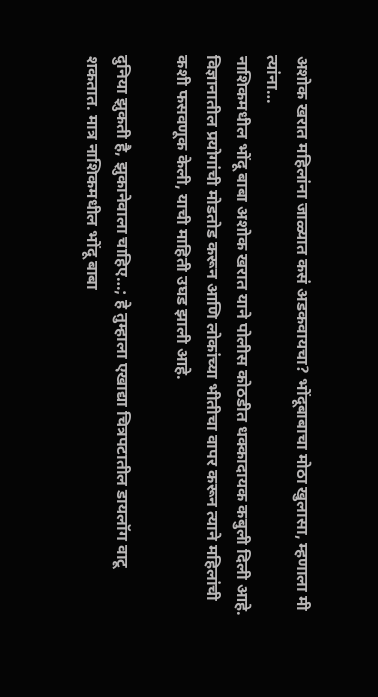अशोक खरात महिलांना जाळ्यात कसं अडकवायचा? भोंदूबाबाचा मोठा खुलासा, म्हणाला मी त्यांना…
नाशिकमधील भोंदू बाबा अशोक खरात याने पोलीस कोठडीत धक्कादायक कबुली दिली आहे. विज्ञानातील प्रयोगांची मोडतोड करून आणि लोकांच्या भीतीचा वापर करून त्याने महिलांची कशी फसवणूक केली, याची माहिती उघड झाली आहे.

दुनिया झुकती है, झुकानेवाला चाहिए…; हे तुम्हाला एखाद्या चित्रपटातील डायलॉग वाटू शकतात. मात्र नाशिकमधील भोंदू बाबा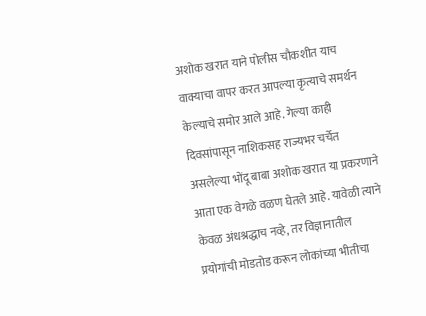अशोक खरात याने पोलीस चौकशीत याच वाक्याचा वापर करत आपल्या कृत्याचे समर्थन केल्याचे समोर आले आहे. गेल्या काही दिवसांपासून नाशिकसह राज्यभर चर्चेत असलेल्या भोंदू बाबा अशोक खरात या प्रकरणाने आता एक वेगळे वळण घेतले आहे. यावेळी त्याने केवळ अंधश्रद्धाच नव्हे, तर विज्ञानातील प्रयोगांची मोडतोड करून लोकांच्या भीतीचा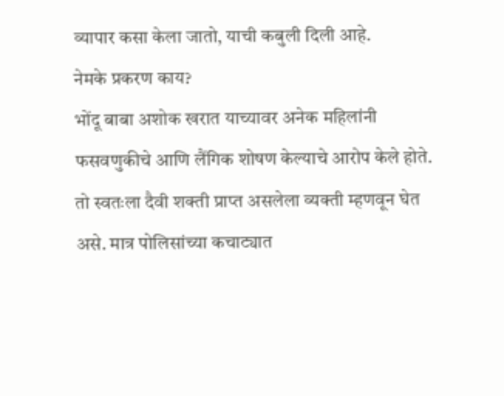व्यापार कसा केला जातो, याची कबुली दिली आहे.
नेमके प्रकरण काय?
भोंदू बाबा अशोक खरात याच्यावर अनेक महिलांनी फसवणुकीचे आणि लैंगिक शोषण केल्याचे आरोप केले होते. तो स्वतःला दैवी शक्ती प्राप्त असलेला व्यक्ती म्हणवून घेत असे. मात्र पोलिसांच्या कचाट्यात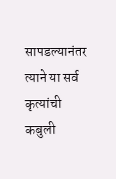सापडल्यानंतर त्याने या सर्व कृत्यांची कबुली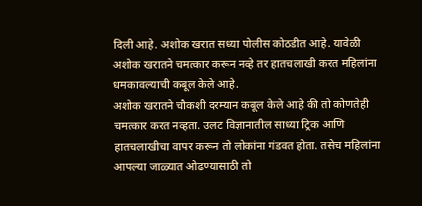दिली आहे. अशोक खरात सध्या पोलीस कोठडीत आहे. यावेळी अशोक खरातने चमत्कार करून नव्हे तर हातचलाखी करत महिलांना धमकावल्याची कबूल केले आहे.
अशोक खरातने चौकशी दरम्यान कबूल केले आहे की तो कोणतेही चमत्कार करत नव्हता. उलट विज्ञानातील साध्या ट्रिक आणि हातचलाखीचा वापर करून तो लोकांना गंडवत होता. तसेच महिलांना आपल्या जाळ्यात ओढण्यासाठी तो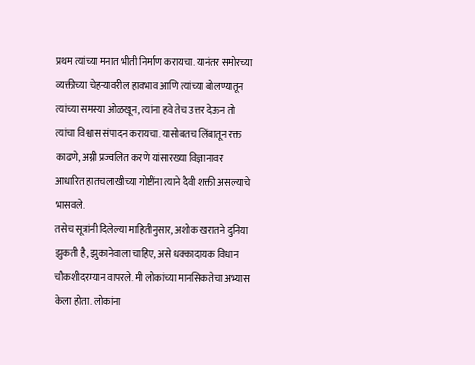प्रथम त्यांच्या मनात भीती निर्माण करायचा. यानंतर समोरच्या व्यक्तीच्या चेहऱ्यावरील हावभाव आणि त्यांच्या बोलण्यातून त्यांच्या समस्या ओळखून, त्यांना हवे तेच उत्तर देऊन तो त्यांचा विश्वास संपादन करायचा. यासोबतच लिंबातून रक्त काढणे, अग्नी प्रज्वलित करणे यांसारख्या विज्ञानावर आधारित हातचलाखीच्या गोष्टींना त्याने दैवी शक्ती असल्याचे भासवले.
तसेच सूत्रांनी दिलेल्या माहितीनुसार, अशोक खरातने दुनिया झुकती है, झुकानेवाला चाहिए, असे धक्कादायक विधान चौकशीदरम्यान वापरले. मी लोकांच्या मानसिकतेचा अभ्यास केला होता. लोकांना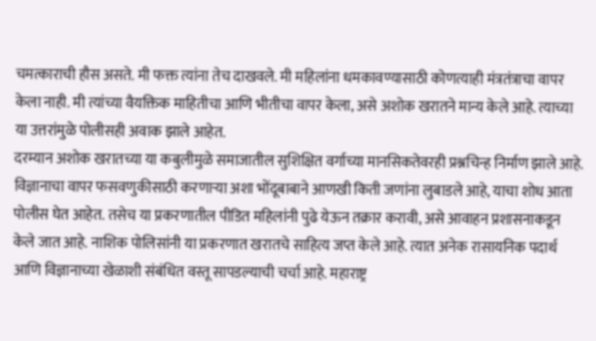चमत्काराची हौस असते. मी फक्त त्यांना तेच दाखवले. मी महिलांना धमकावण्यासाठी कोणत्याही मंत्रतंत्राचा वापर केला नाही. मी त्यांच्या वैयक्तिक माहितीचा आणि भीतीचा वापर केला, असे अशोक खरातने मान्य केले आहे. त्याच्या या उत्तरांमुळे पोलीसही अवाक झाले आहेत.
दरम्यान अशोक खरातच्या या कबुलीमुळे समाजातील सुशिक्षित वर्गाच्या मानसिकतेवरही प्रश्नचिन्ह निर्माण झाले आहे. विज्ञानाचा वापर फसवणुकीसाठी करणाऱ्या अशा भोंदूबाबाने आणखी किती जणांना लुबाडले आहे, याचा शोध आता पोलीस घेत आहेत. तसेच या प्रकरणातील पीडित महिलांनी पुढे येऊन तक्रार करावी, असे आवाहन प्रशासनाकडून केले जात आहे. नाशिक पोलिसांनी या प्रकरणात खरातचे साहित्य जप्त केले आहे. त्यात अनेक रासायनिक पदार्थ आणि विज्ञानाच्या खेळाशी संबंधित वस्तू सापडल्याची चर्चा आहे. महाराष्ट्र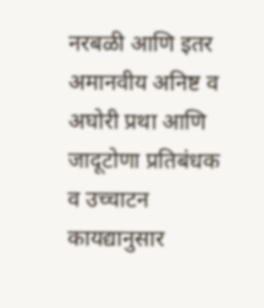नरबळी आणि इतर अमानवीय अनिष्ट व अघोरी प्रथा आणि जादूटोणा प्रतिबंधक व उच्चाटन कायद्यानुसार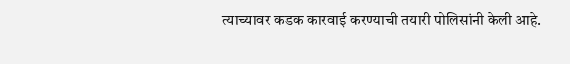त्याच्यावर कडक कारवाई करण्याची तयारी पोलिसांनी केली आहे.